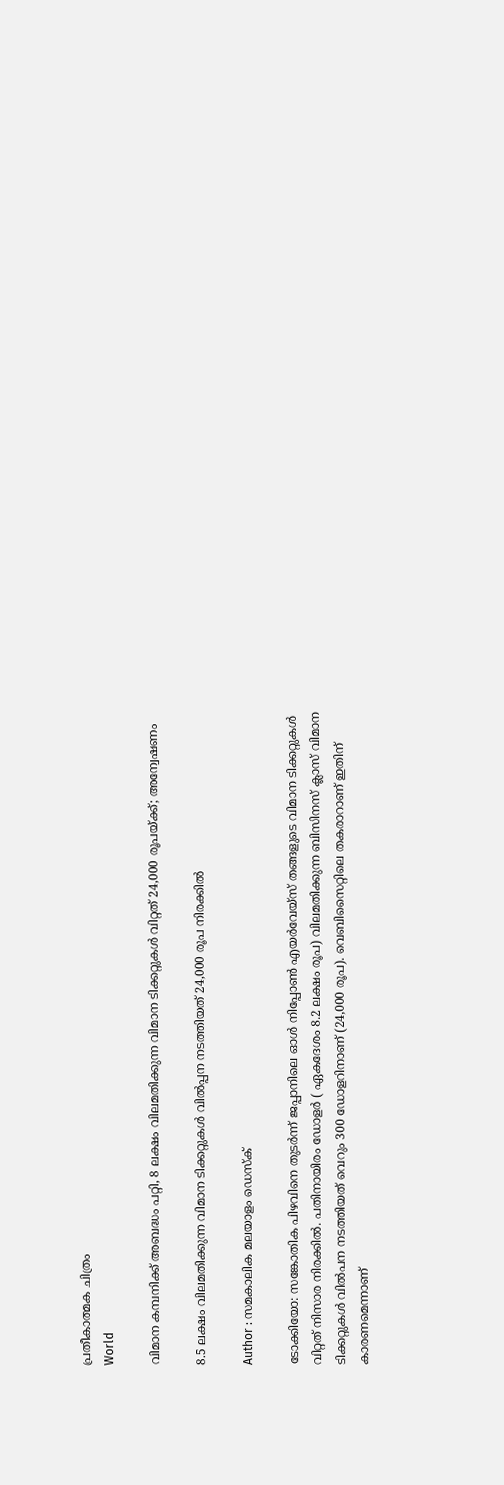പ്രതീകാത്മക ചിത്രം
World

വിമാന കമ്പനിക്ക് അബദ്ധം പറ്റി, 8 ലക്ഷം വിലമതിക്കുന്ന വിമാന ടിക്കറ്റുകൾ വിറ്റത് 24,000 രൂപയ്‌ക്ക്; അന്വേഷണം

8.5 ലക്ഷം വിലമതിക്കുന്ന വിമാന ടിക്കറ്റുകൾ വിൽപ്പന നടത്തിയത് 24,000 രൂപ നിരക്കിൽ

Author : സമകാലിക മലയാളം ഡെസ്ക്

ടോക്കിയോ: സങ്കോതിക പിഴവിനെ തുടർന്ന് ജപ്പാനിലെ ഓള്‍ നിപ്പോൺ എയര്‍വേയ്‌സ് തങ്ങളുടെ വിമാന ടിക്കറ്റുകൾ വിറ്റത് നിസാര നിരക്കിൽ. പതിനായിരം ഡോളര്‍ ( ഏകദേശം 8.2 ലക്ഷം രൂപ) വിലമതിക്കുന്ന ബിസിനസ് ക്ലാസ് വിമാന ടിക്കറ്റുകള്‍ വിൽപന നടത്തിയത് വെറും 300 ഡോളറിനാണ് (24,000 രൂപ). വെബിസൈറ്റിലെ തകരാറാണ് ഇതിന് കാരണമെന്നാണ്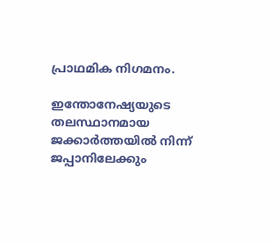പ്രാഥമിക നിഗമനം.

ഇന്തോനേഷ്യയുടെ തലസ്ഥാനമായ ജക്കാർത്തയിൽ നിന്ന് ജപ്പാനിലേക്കും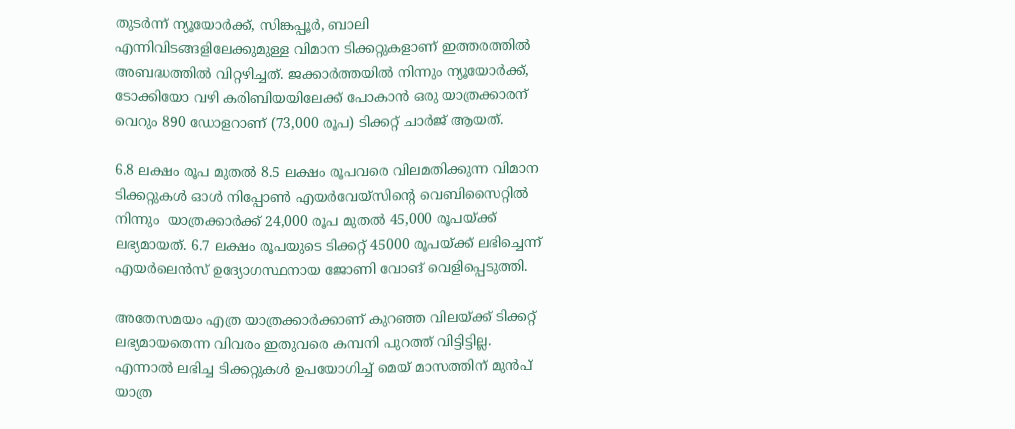തുടർന്ന് ന്യൂയോര്‍ക്ക്, സിങ്കപ്പൂര്‍, ബാലി എന്നിവിടങ്ങളിലേക്കുമുള്ള വിമാന ടിക്കറ്റുകളാണ് ഇത്തരത്തിൽ അബദ്ധത്തിൽ വിറ്റഴിച്ചത്. ജക്കാർത്തയിൽ നിന്നും ന്യൂയോർ‌ക്ക്, ടോക്കിയോ വഴി കരിബിയയിലേക്ക് പോകാൻ ഒരു യാത്രക്കാരന് വെറും 890 ഡോളറാണ് (73,000 രൂപ) ടിക്കറ്റ് ചാർജ് ആയത്.

6.8 ലക്ഷം രൂപ മുതല്‍ 8.5 ലക്ഷം രൂപവരെ വിലമതിക്കുന്ന വിമാന ടിക്കറ്റുകൾ ഓള്‍ നിപ്പോൺ എയര്‍വേയ്‌സിന്റെ വെബിസൈറ്റിൽ നിന്നും  യാത്രക്കാര്‍ക്ക് 24,000 രൂപ മുതല്‍ 45,000 രൂപയ്ക്ക്  ലഭ്യമായത്. 6.7 ലക്ഷം രൂപയുടെ ടിക്കറ്റ് 45000 രൂപയ്ക്ക് ലഭിച്ചെന്ന് എയർലെൻസ് ഉദ്യോഗസ്ഥനായ ജോണി വോങ് വെളിപ്പെടുത്തി.

അതേസമയം എത്ര യാത്രക്കാര്‍ക്കാണ് കുറഞ്ഞ വിലയ്ക്ക് ടിക്കറ്റ് ലഭ്യമായതെന്ന വിവരം ഇതുവരെ കമ്പനി പുറത്ത് വിട്ടിട്ടില്ല. എന്നാൽ ലഭിച്ച ടിക്കറ്റുകൾ ഉപയോഗിച്ച് മെയ് മാസത്തിന് മുൻപ് യാത്ര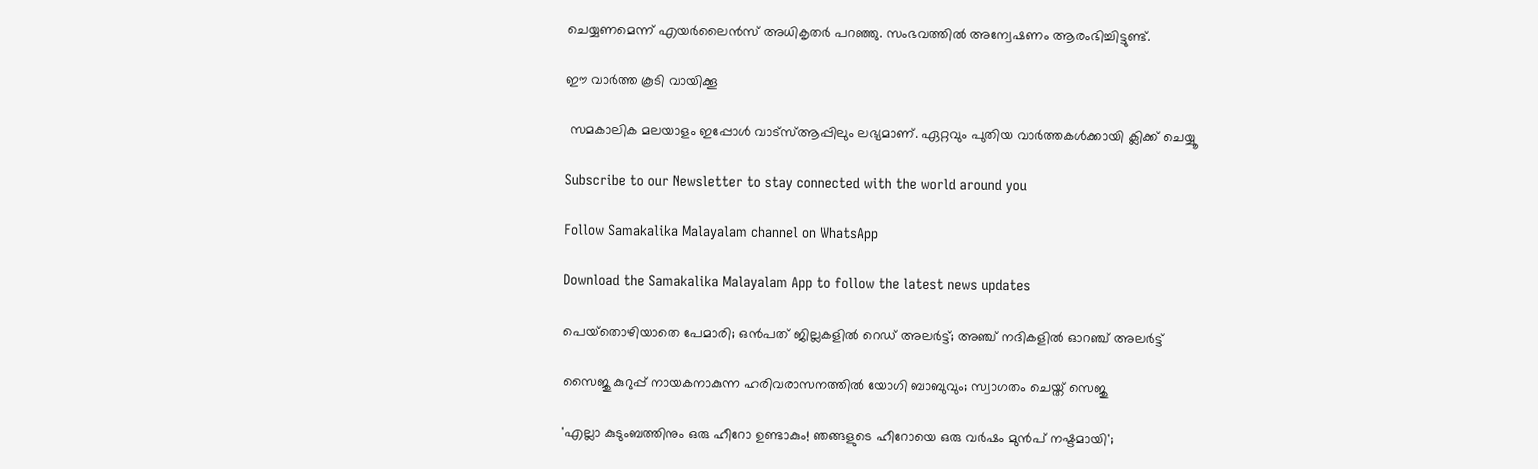ചെയ്യണമെന്ന് എയർലൈൻസ് അധികൃതർ പറഞ്ഞു. സംഭവത്തിൽ അന്വേഷണം ആരംഭിച്ചിട്ടുണ്ട്.

ഈ വാർത്ത കൂടി വായിക്കൂ

 സമകാലിക മലയാളം ഇപ്പോൾ വാട്‌സ്ആപ്പിലും ലഭ്യമാണ്. ഏറ്റവും പുതിയ വാർത്തകൾക്കായി ക്ലിക്ക് ചെയ്യൂ

Subscribe to our Newsletter to stay connected with the world around you

Follow Samakalika Malayalam channel on WhatsApp

Download the Samakalika Malayalam App to follow the latest news updates

പെയ്‌തൊഴിയാതെ പേമാരി; ഒന്‍പത് ജില്ലകളില്‍ റെഡ് അലര്‍ട്ട്; അഞ്ച് നദികളില്‍ ഓറഞ്ച് അലര്‍ട്ട്

സൈജു കുറുപ്പ് നായകനാകുന്ന ഹരിവരാസനത്തിൽ യോഗി ബാബുവും; സ്വാഗതം ചെയ്ത് സെജു

'എല്ലാ കുടുംബത്തിനും ഒരു ഹീറോ ഉണ്ടാകും! ഞങ്ങളുടെ ഹീറോയെ ഒരു വർഷം മുൻപ് നഷ്ടമായി';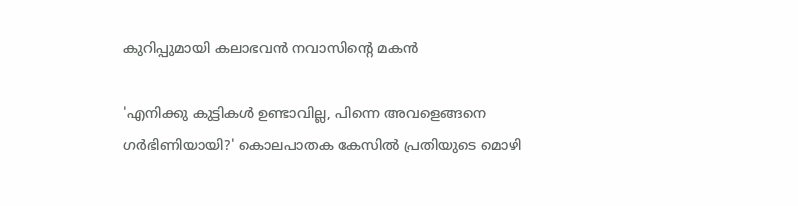കുറിപ്പുമായി കലാഭവൻ നവാസിന്റെ മകൻ

'എനിക്കു കുട്ടികള്‍ ഉണ്ടാവില്ല, പിന്നെ അവളെങ്ങനെ ഗര്‍ഭിണിയായി?' കൊലപാതക കേസില്‍ പ്രതിയുടെ മൊഴി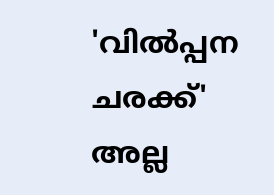'വിൽപ്പന ചരക്ക്' അല്ല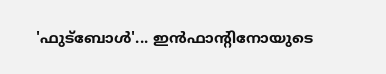'ഫുട്ബോൾ'... ഇൻഫാന്റിനോയുടെ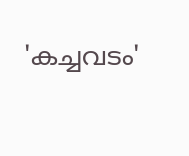'കച്ചവടം'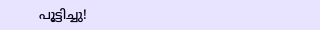പൂട്ടിച്ചു!